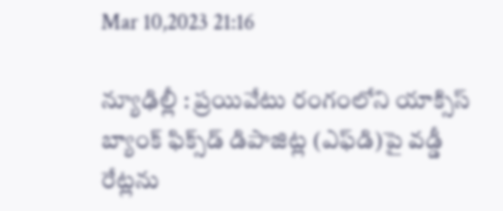Mar 10,2023 21:16

న్యూఢిల్లీ : ప్రయివేటు రంగంలోని యాక్సిస్‌ బ్యాంక్‌ ఫిక్స్‌డ్‌ డిపాజిట్ల (ఎఫ్‌డి)పై వడ్డీ రేట్లను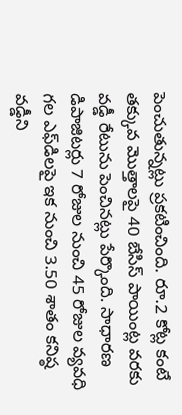పెంచుతున్నట్లు ప్రకటించింది. రూ.2 కోట్ల కంటే తక్కువ మొత్తాలపై 40 బేసిస్‌ పాయింట్ల వరకు వడ్డీ రేటును పెంచినట్లు పేర్కొంది. సాధారణ డిపాజిటర్లు 7 రోజుల నుంచి 45 రోజుల వ్యవధి గల ఎఫ్‌డిలపై ఇక నుంచి 3.50 శాతం కనిష్ఠ వడ్డీని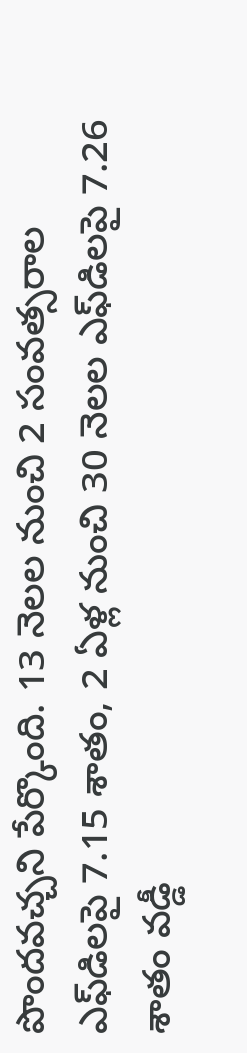పొందవచ్చని పేర్కొంది. 13 నెలల నుంచి 2 సంవత్సరాల ఎఫ్‌డిలపై 7.15 శాతం, 2 ఏళ్ల నుంచి 30 నెలల ఎఫ్‌డిలపై 7.26 శాతం వడ్డీ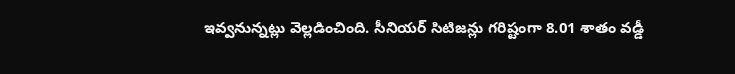ఇవ్వనున్నట్లు వెల్లడించింది. సీనియర్‌ సిటిజన్లు గరిష్టంగా 8.01 శాతం వడ్డీ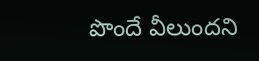పొందే వీలుందని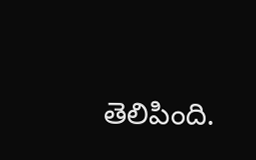తెలిపింది.